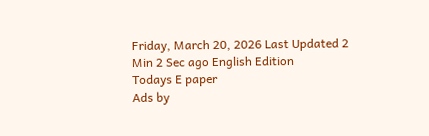Friday, March 20, 2026 Last Updated 2 Min 2 Sec ago English Edition
Todays E paper
Ads by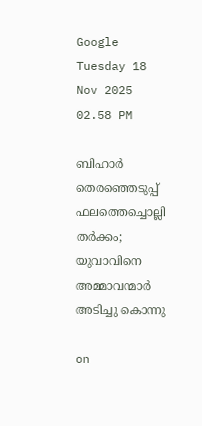Google
Tuesday 18 Nov 2025 02.58 PM

ബിഹാര്‍ തെരഞ്ഞെടുപ്പ് ഫലത്തെച്ചൊല്ലി തര്‍ക്കം; യുവാവിനെ അമ്മാവന്മാര്‍ അടിച്ചു കൊന്നു

on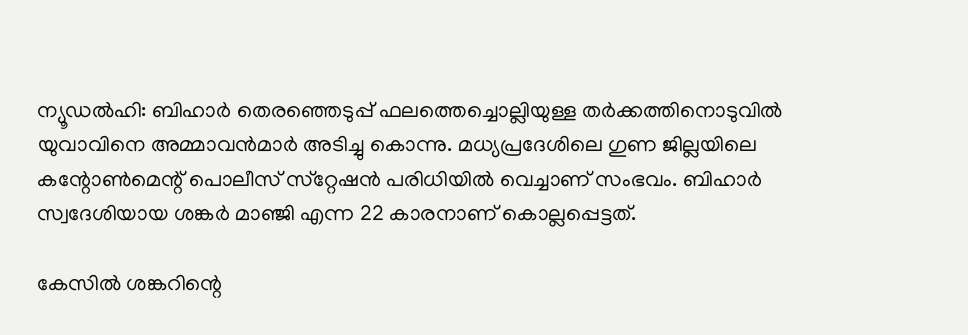ന്യൂഡല്‍ഹി: ബിഹാര്‍ തെരഞ്ഞെടുപ്പ് ഫലത്തെച്ചൊല്ലിയുള്ള തര്‍ക്കത്തിനൊടുവില്‍ യുവാവിനെ അമ്മാവന്‍മാര്‍ അടിച്ചു കൊന്നു. മധ്യപ്രദേശിലെ ഗുണ ജില്ലയിലെ കന്റോണ്‍മെന്റ് പൊലീസ് സ്‌റ്റേഷന്‍ പരിധിയില്‍ വെച്ചാണ് സംഭവം. ബിഹാര്‍ സ്വദേശിയായ ശങ്കര്‍ മാഞ്ജി എന്ന 22 കാരനാണ് കൊല്ലപ്പെട്ടത്.

കേസില്‍ ശങ്കറിന്റെ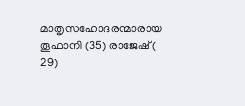മാതൃസഹോദരന്മാരായ തൂഫാനി (35) രാജേഷ് ( 29)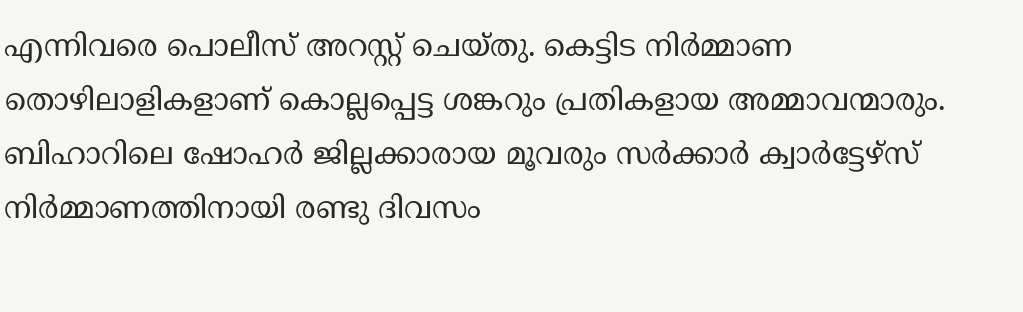എന്നിവരെ പൊലീസ് അറസ്റ്റ് ചെയ്തു. കെട്ടിട നിര്‍മ്മാണ തൊഴിലാളികളാണ് കൊല്ലപ്പെട്ട ശങ്കറും പ്രതികളായ അമ്മാവന്മാരും. ബിഹാറിലെ ഷോഹര്‍ ജില്ലക്കാരായ മൂവരും സര്‍ക്കാര്‍ ക്വാര്‍ട്ടേഴ്‌സ് നിര്‍മ്മാണത്തിനായി രണ്ടു ദിവസം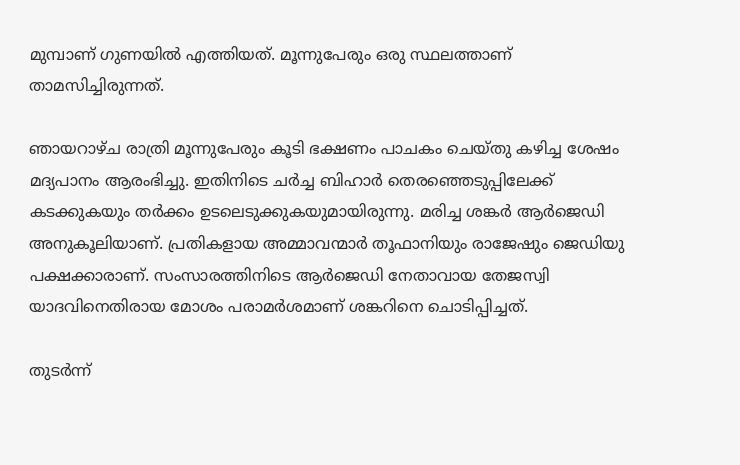മുമ്പാണ് ഗുണയില്‍ എത്തിയത്. മൂന്നുപേരും ഒരു സ്ഥലത്താണ് താമസിച്ചിരുന്നത്.

ഞായറാഴ്ച രാത്രി മൂന്നുപേരും കൂടി ഭക്ഷണം പാചകം ചെയ്തു കഴിച്ച ശേഷം മദ്യപാനം ആരംഭിച്ചു. ഇതിനിടെ ചര്‍ച്ച ബിഹാര്‍ തെരഞ്ഞെടുപ്പിലേക്ക് കടക്കുകയും തര്‍ക്കം ഉടലെടുക്കുകയുമായിരുന്നു. മരിച്ച ശങ്കര്‍ ആര്‍ജെഡി അനുകൂലിയാണ്. പ്രതികളായ അമ്മാവന്മാര്‍ തൂഫാനിയും രാജേഷും ജെഡിയു പക്ഷക്കാരാണ്. സംസാരത്തിനിടെ ആര്‍ജെഡി നേതാവായ തേജസ്വി യാദവിനെതിരായ മോശം പരാമര്‍ശമാണ് ശങ്കറിനെ ചൊടിപ്പിച്ചത്.

തുടര്‍ന്ന്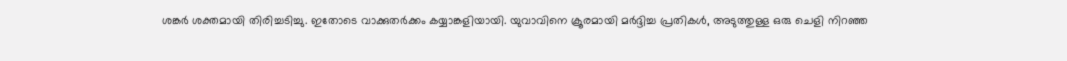ശങ്കര്‍ ശക്തമായി തിരിച്ചടിച്ചു. ഇതോടെ വാക്കുതര്‍ക്കം കയ്യാങ്കളിയായി. യുവാവിനെ ക്രൂരമായി മര്‍ദ്ദിച്ച പ്രതികള്‍, അടുത്തുള്ള ഒരു ചെളി നിറഞ്ഞ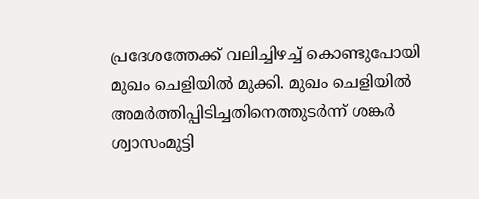പ്രദേശത്തേക്ക് വലിച്ചിഴച്ച് കൊണ്ടുപോയി മുഖം ചെളിയില്‍ മുക്കി. മുഖം ചെളിയില്‍ അമര്‍ത്തിപ്പിടിച്ചതിനെത്തുടര്‍ന്ന് ശങ്കര്‍ ശ്വാസംമുട്ടി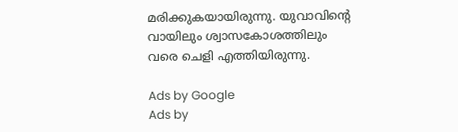മരിക്കുകയായിരുന്നു. യുവാവിന്റെ വായിലും ശ്വാസകോശത്തിലും വരെ ചെളി എത്തിയിരുന്നു.

Ads by Google
Ads by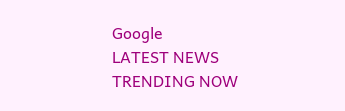Google
LATEST NEWS
TRENDING NOW